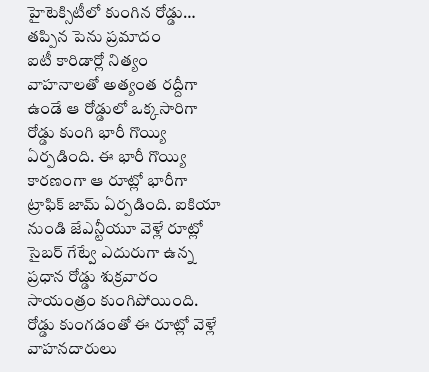హైటెక్సిటీలో కుంగిన రోడ్డు… తప్పిన పెను ప్రమాదం
ఐటీ కారిడార్లో నిత్యం వాహనాలతో అత్యంత రద్దీగా ఉండే ఆ రోడ్డులో ఒక్కసారిగా రోడ్డు కుంగి భారీ గొయ్యి ఏర్పడింది. ఈ భారీ గొయ్యి కారణంగా ఆ రూట్లో భారీగా ట్రాఫిక్ జామ్ ఏర్పడింది. ఐకియా నుండి జేఎన్టీయూ వెళ్లే రూట్లో సైబర్ గేట్వే ఎదురుగా ఉన్న ప్రధాన రోడ్డు శుక్రవారం సాయంత్రం కుంగిపోయింది. రోడ్డు కుంగడంతో ఈ రూట్లో వెళ్లే వాహనదారులు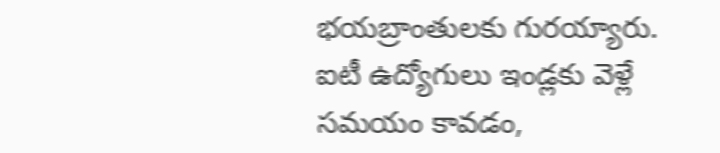భయబ్రాంతులకు గురయ్యారు.
ఐటీ ఉద్యోగులు ఇండ్లకు వెళ్లే సమయం కావడం,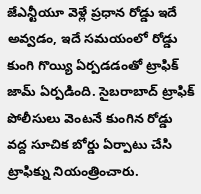జేఎన్టీయూ వెళ్లే ప్రధాన రోడ్డు ఇదే అవ్వడం, ఇదే సమయంలో రోడ్డు కుంగి గొయ్యి ఏర్పడడంతో ట్రాఫిక్ జామ్ ఏర్పడింది. సైబరాబాద్ ట్రాఫిక్ పోలీసులు వెంటనే కుంగిన రోడ్డు వద్ద సూచిక బోర్డు ఏర్పాటు చేసి ట్రాఫిక్ను నియంత్రించారు.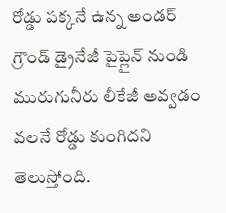రోడ్డు పక్కనే ఉన్న అండర్ గ్రౌండ్ డ్రైనేజీ పైప్లైన్ నుండి మురుగునీరు లీకేజీ అవ్వడం వలనే రోడ్డు కుంగిదని తెలుస్తోంది.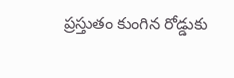ప్రస్తుతం కుంగిన రోడ్డుకు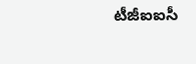టీజీఐఐసీ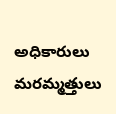అధికారులు మరమ్మత్తులు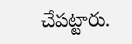చేపట్టారు.